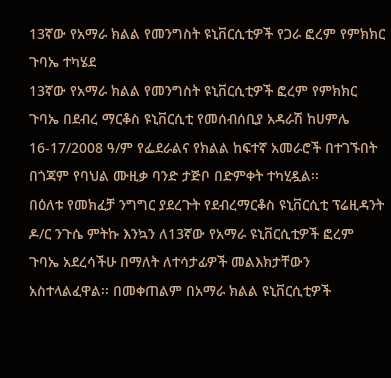13ኛው የአማራ ክልል የመንግስት ዩኒቨርሲቲዎች የጋራ ፎረም የምክክር ጉባኤ ተካሄደ
13ኛው የአማራ ክልል የመንግስት ዩኒቨርሲቲዎች ፎረም የምክክር ጉባኤ በደብረ ማርቆስ ዩኒቨርሲቲ የመሰብሰቢያ አዳራሽ ከሀምሌ 16-17/2008 ዓ/ም የፌደራልና የክልል ከፍተኛ አመራሮች በተገኙበት በጎጃም የባህል ሙዚቃ ባንድ ታጅቦ በድምቀት ተካሂዷል፡፡
በዕለቱ የመክፈቻ ንግግር ያደረጉት የደብረማርቆስ ዩኒቨርሲቲ ፕሬዚዳንት ዶ/ር ንጉሴ ምትኩ እንኳን ለ13ኛው የአማራ ዩኒቨርሲቲዎች ፎረም ጉባኤ አደረሳችሁ በማለት ለተሳታፊዎች መልእክታቸውን አስተላልፈዋል፡፡ በመቀጠልም በአማራ ክልል ዩኒቨርሲቲዎች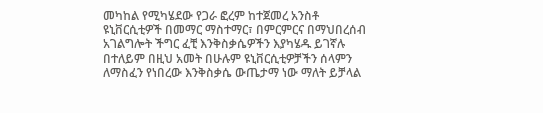መካከል የሚካሄደው የጋራ ፎረም ከተጀመረ አንስቶ ዩኒቨርሲቲዎች በመማር ማስተማር፣ በምርምርና በማህበረሰብ አገልግሎት ችግር ፈቺ እንቅስቃሴዎችን እያካሄዱ ይገኛሉ በተለይም በዚህ አመት በሁሉም ዩኒቨርሲቲዎቻችን ሰላምን ለማስፈን የነበረው እንቅስቃሴ ውጤታማ ነው ማለት ይቻላል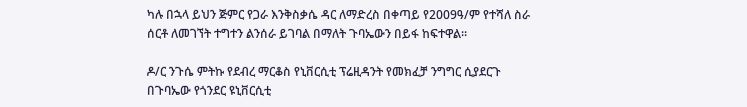ካሉ በኋላ ይህን ጅምር የጋራ እንቅስቃሴ ዳር ለማድረስ በቀጣይ የ2009ዓ/ም የተሻለ ስራ ሰርቶ ለመገኘት ተግተን ልንሰራ ይገባል በማለት ጉባኤውን በይፋ ከፍተዋል፡፡

ዶ/ር ንጉሴ ምትኩ የደብረ ማርቆስ የኒቨርሲቲ ፕሬዚዳንት የመክፈቻ ንግግር ሲያደርጉ
በጉባኤው የጎንደር ዩኒቨርሲቲ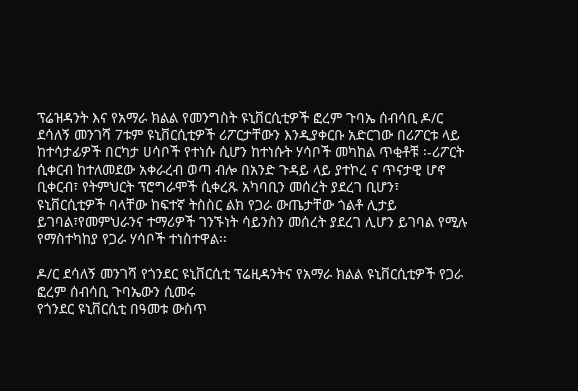ፕሬዝዳንት እና የአማራ ክልል የመንግስት ዩኒቨርሲቲዎች ፎረም ጉባኤ ሰብሳቢ ዶ/ር ደሳለኝ መንገሻ 7ቱም ዩኒቨርሲቲዎች ሪፖርታቸውን እንዲያቀርቡ አድርገው በሪፖርቱ ላይ ከተሳታፊዎች በርካታ ሀሳቦች የተነሱ ሲሆን ከተነሱት ሃሳቦች መካከል ጥቂቶቹ ፡-ሪፖርት ሲቀርብ ከተለመደው አቀራረብ ወጣ ብሎ በአንድ ጉዳይ ላይ ያተኮረ ና ጥናታዊ ሆኖ ቢቀርብ፣ የትምህርት ፕሮግራሞች ሲቀረጹ አካባቢን መሰረት ያደረገ ቢሆን፣ ዩኒቨርሲቲዎች ባላቸው ከፍተኛ ትስስር ልክ የጋራ ውጤታቸው ጎልቶ ሊታይ ይገባል፣የመምህራንና ተማሪዎች ገንኙነት ሳይንስን መሰረት ያደረገ ሊሆን ይገባል የሚሉ የማስተካከያ የጋራ ሃሳቦች ተነስተዋል፡፡

ዶ/ር ደሳለኝ መንገሻ የጎንደር ዩኒቨርሲቲ ፕሬዚዳንትና የአማራ ክልል ዩኒቨርሲቲዎች የጋራ ፎረም ሰብሳቢ ጉባኤውን ሲመሩ
የጎንደር ዩኒቨርሲቲ በዓመቱ ውስጥ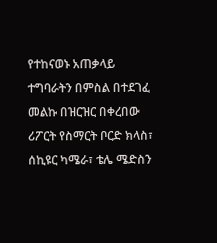የተከናወኑ አጠቃላይ ተግባራትን በምስል በተደገፈ መልኩ በዝርዝር በቀረበው ሪፖርት የስማርት ቦርድ ክላስ፣ ሰኪዩር ካሜራ፣ ቴሌ ሜድስን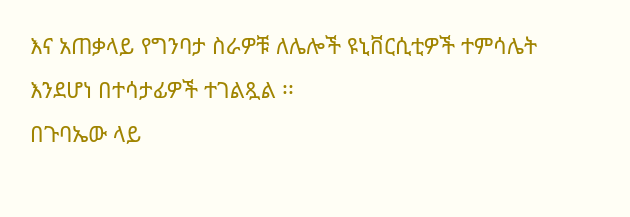እና አጠቃላይ የግንባታ ስራዎቹ ለሌሎች ዩኒቨርሲቲዎች ተምሳሌት እንደሆነ በተሳታፊዎች ተገልጿል ፡፡
በጉባኤው ላይ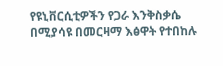የዩኒቨርሲቲዎችን የጋራ እንቅስቃሴ በሚያሳዩ በመርዛማ እፅዋት የተበከሉ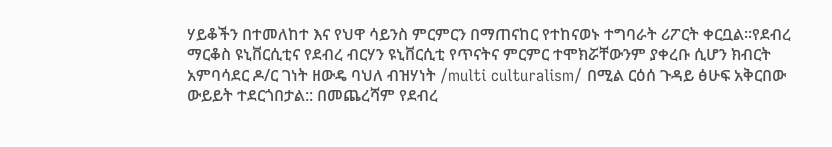ሃይቆችን በተመለከተ እና የህዋ ሳይንስ ምርምርን በማጠናከር የተከናወኑ ተግባራት ሪፖርት ቀርቧል፡፡የደብረ ማርቆስ ዩኒቨርሲቲና የደብረ ብርሃን ዩኒቨርሲቲ የጥናትና ምርምር ተሞክሯቸውንም ያቀረቡ ሲሆን ክብርት አምባሳደር ዶ/ር ገነት ዘውዴ ባህለ ብዝሃነት /multi culturalism/ በሚል ርዕሰ ጉዳይ ፅሁፍ አቅርበው ውይይት ተደርጎበታል:: በመጨረሻም የደብረ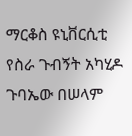ማርቆስ ዩኒቨርሲቲ የስራ ጉብኝት አካሂዶ ጉባኤው በሠላም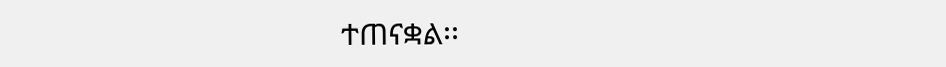ተጠናቋል፡፡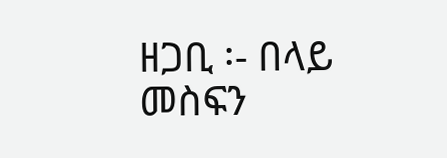ዘጋቢ ፡- በላይ መስፍን